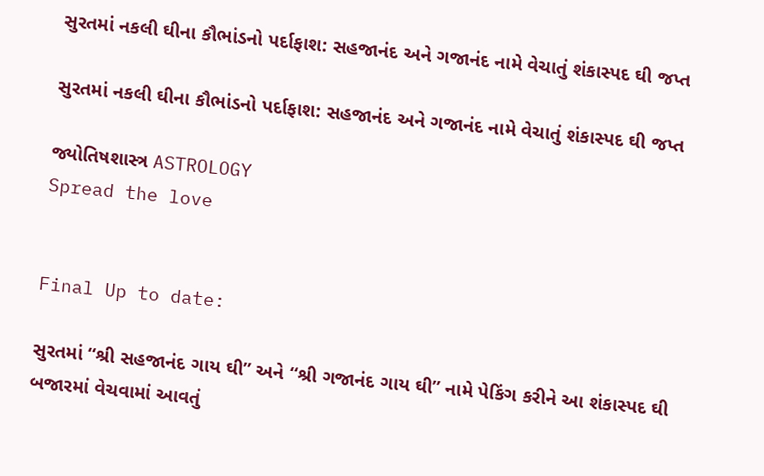સુરતમાં નકલી ઘીના કૌભાંડનો પર્દાફાશ: સહજાનંદ અને ગજાનંદ નામે વેચાતું શંકાસ્પદ ઘી જપ્ત

સુરતમાં નકલી ઘીના કૌભાંડનો પર્દાફાશ: સહજાનંદ અને ગજાનંદ નામે વેચાતું શંકાસ્પદ ઘી જપ્ત

જ્યોતિષશાસ્ત્ર ASTROLOGY
Spread the love


Final Up to date:

સુરતમાં “શ્રી સહજાનંદ ગાય ઘી” અને “શ્રી ગજાનંદ ગાય ઘી” નામે પેકિંગ કરીને આ શંકાસ્પદ ઘી બજારમાં વેચવામાં આવતું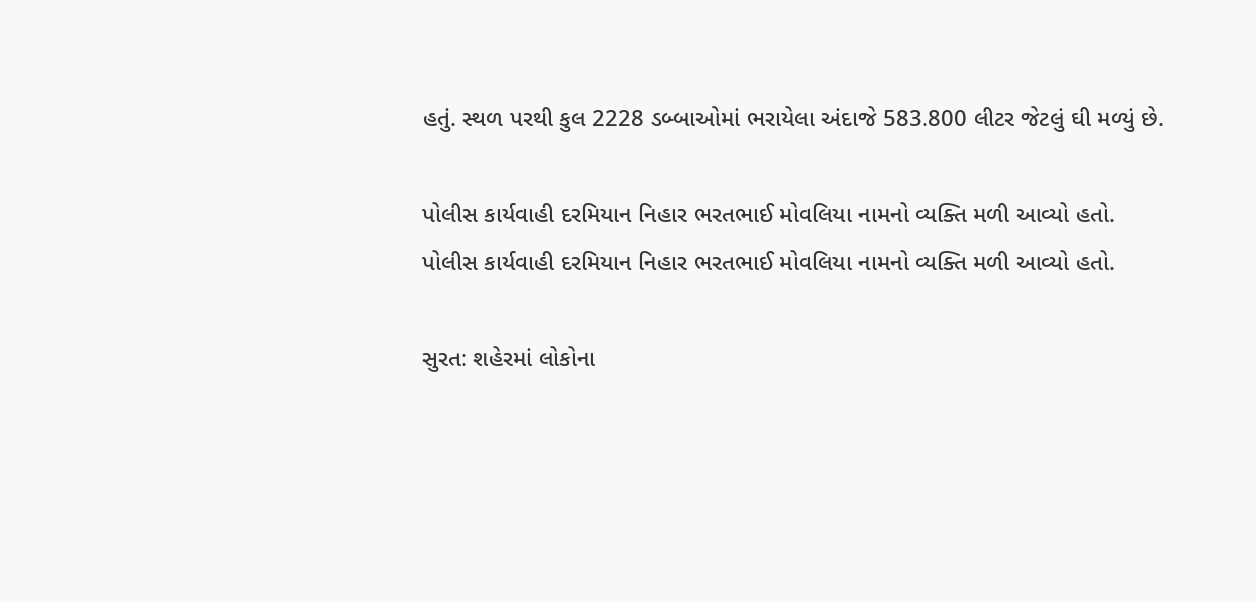હતું. સ્થળ પરથી કુલ 2228 ડબ્બાઓમાં ભરાયેલા અંદાજે 583.800 લીટર જેટલું ઘી મળ્યું છે.

પોલીસ કાર્યવાહી દરમિયાન નિહાર ભરતભાઈ મોવલિયા નામનો વ્યક્તિ મળી આવ્યો હતો.
પોલીસ કાર્યવાહી દરમિયાન નિહાર ભરતભાઈ મોવલિયા નામનો વ્યક્તિ મળી આવ્યો હતો.

સુરત: શહેરમાં લોકોના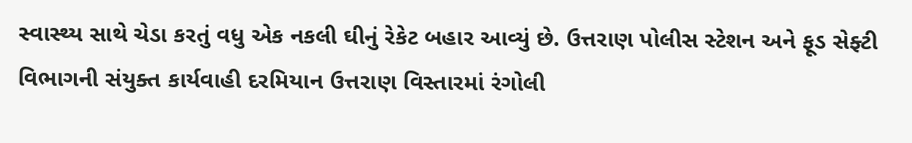સ્વાસ્થ્ય સાથે ચેડા કરતું વધુ એક નકલી ઘીનું રેકેટ બહાર આવ્યું છે. ઉત્તરાણ પોલીસ સ્ટેશન અને ફૂડ સેફ્ટી વિભાગની સંયુક્ત કાર્યવાહી દરમિયાન ઉત્તરાણ વિસ્તારમાં રંગોલી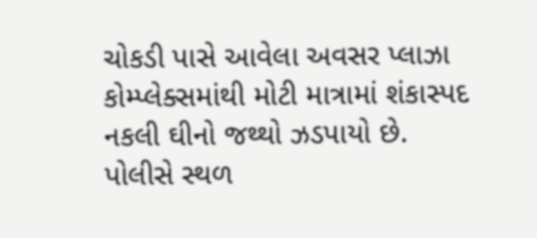ચોકડી પાસે આવેલા અવસર પ્લાઝા કોમ્પ્લેક્સમાંથી મોટી માત્રામાં શંકાસ્પદ નકલી ઘીનો જથ્થો ઝડપાયો છે. પોલીસે સ્થળ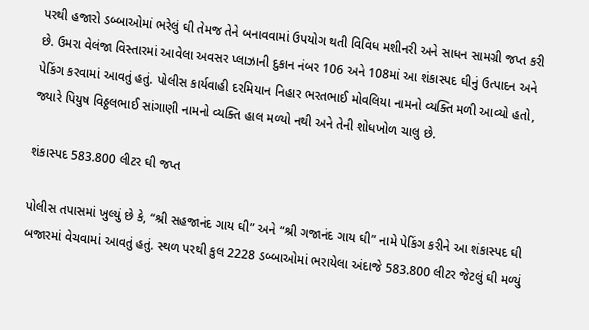પરથી હજારો ડબ્બાઓમાં ભરેલું ઘી તેમજ તેને બનાવવામાં ઉપયોગ થતી વિવિધ મશીનરી અને સાધન સામગ્રી જપ્ત કરી છે. ઉમરા વેલંજા વિસ્તારમાં આવેલા અવસર પ્લાઝાની દુકાન નંબર 106 અને 108માં આ શંકાસ્પદ ઘીનું ઉત્પાદન અને પેકિંગ કરવામાં આવતું હતું. પોલીસ કાર્યવાહી દરમિયાન નિહાર ભરતભાઈ મોવલિયા નામનો વ્યક્તિ મળી આવ્યો હતો, જ્યારે પિયુષ વિઠ્ઠલભાઈ સાંગાણી નામનો વ્યક્તિ હાલ મળ્યો નથી અને તેની શોધખોળ ચાલુ છે.

શંકાસ્પદ 583.800 લીટર ઘી જપ્ત

પોલીસ તપાસમાં ખુલ્યું છે કે, “શ્રી સહજાનંદ ગાય ઘી” અને “શ્રી ગજાનંદ ગાય ઘી” નામે પેકિંગ કરીને આ શંકાસ્પદ ઘી બજારમાં વેચવામાં આવતું હતું. સ્થળ પરથી કુલ 2228 ડબ્બાઓમાં ભરાયેલા અંદાજે 583.800 લીટર જેટલું ઘી મળ્યું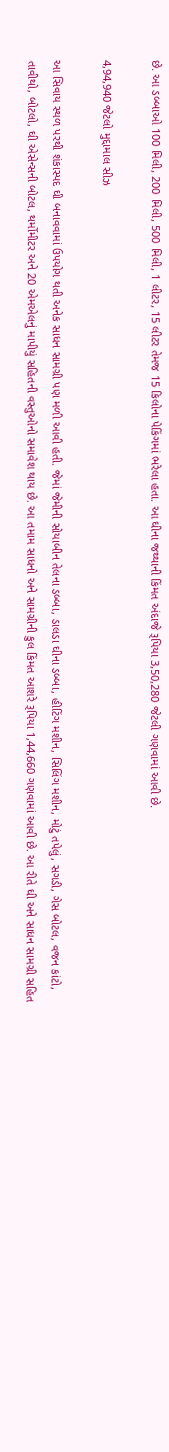છે. આ ડબ્બાઓ 100 મિલી, 200 મિલી, 500 મિલી, 1 લીટર, 15 લીટર તેમજ 15 કિલોના પેકિંગમાં ભરેલા હતા. આ ઘીના જથ્થાની કિંમત અંદાજે રૂપિયા 3,50,280 જેટલી ગણવામાં આવી છે.

4,94,940 જેટલો મુદ્દામાલ સીઝ

આ સિવાય સ્થળ પરથી શંકાસ્પદ ઘી બનાવવામાં ઉપયોગ થતી અનેક સાધન સામગ્રી પણ મળી આવી હતી. જેમાં જેમીની સોયાબીન તેલના ડબ્બા, ડાલડા ઘીના ડબ્બા, હીટિંગ મશીન, સિલિંગ મશીન, મોટું તપેલું, સગડી, ગેસ બોટલ, વજન કાંટો, તાવીથો, બોટલો, ઘી એસેન્સની બોટલ, થર્મોમીટર અને 20 એમએલનું માપીયું સહિતની વસ્તુઓનો સમાવેશ થાય છે. આ તમામ સાધનો અને સામગ્રીની કુલ કિંમત આશરે રૂપિયા 1,44,660 ગણવામાં આવી છે. આ રીતે ઘી અને સાધન સામગ્રી સહિત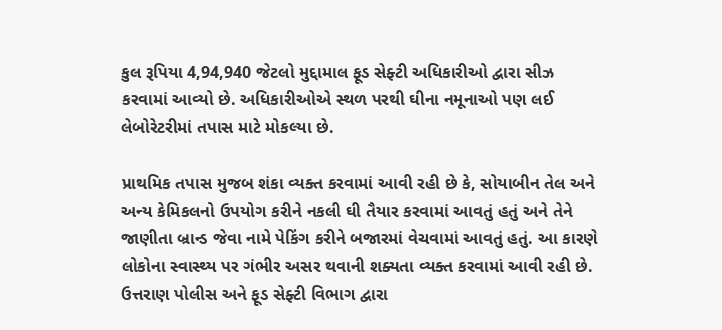કુલ રૂપિયા 4,94,940 જેટલો મુદ્દામાલ ફૂડ સેફ્ટી અધિકારીઓ દ્વારા સીઝ કરવામાં આવ્યો છે. અધિકારીઓએ સ્થળ પરથી ઘીના નમૂનાઓ પણ લઈ લેબોરેટરીમાં તપાસ માટે મોકલ્યા છે.

પ્રાથમિક તપાસ મુજબ શંકા વ્યક્ત કરવામાં આવી રહી છે કે, સોયાબીન તેલ અને અન્ય કેમિકલનો ઉપયોગ કરીને નકલી ઘી તૈયાર કરવામાં આવતું હતું અને તેને જાણીતા બ્રાન્ડ જેવા નામે પેકિંગ કરીને બજારમાં વેચવામાં આવતું હતું. આ કારણે લોકોના સ્વાસ્થ્ય પર ગંભીર અસર થવાની શક્યતા વ્યક્ત કરવામાં આવી રહી છે. ઉત્તરાણ પોલીસ અને ફૂડ સેફ્ટી વિભાગ દ્વારા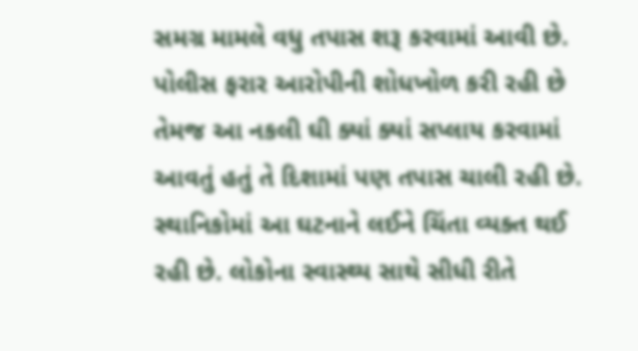સમગ્ર મામલે વધુ તપાસ શરૂ કરવામાં આવી છે. પોલીસ ફરાર આરોપીની શોધખોળ કરી રહી છે તેમજ આ નકલી ઘી ક્યાં ક્યાં સપ્લાય કરવામાં આવતું હતું તે દિશામાં પણ તપાસ ચાલી રહી છે. સ્થાનિકોમાં આ ઘટનાને લઈને ચિંતા વ્યક્ત થઈ રહી છે. લોકોના સ્વાસ્થ્ય સાથે સીધી રીતે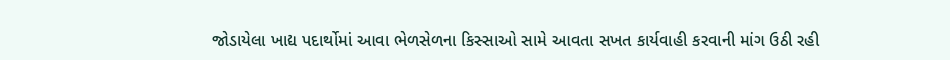જોડાયેલા ખાદ્ય પદાર્થોમાં આવા ભેળસેળના કિસ્સાઓ સામે આવતા સખત કાર્યવાહી કરવાની માંગ ઉઠી રહી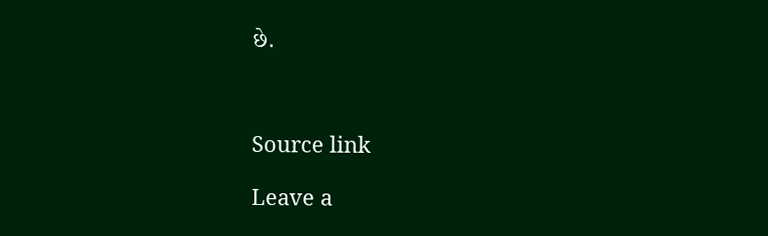છે.



Source link

Leave a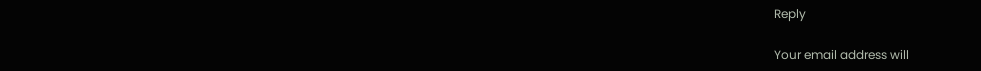Reply

Your email address will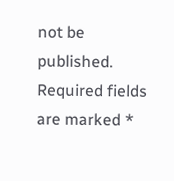not be published. Required fields are marked *